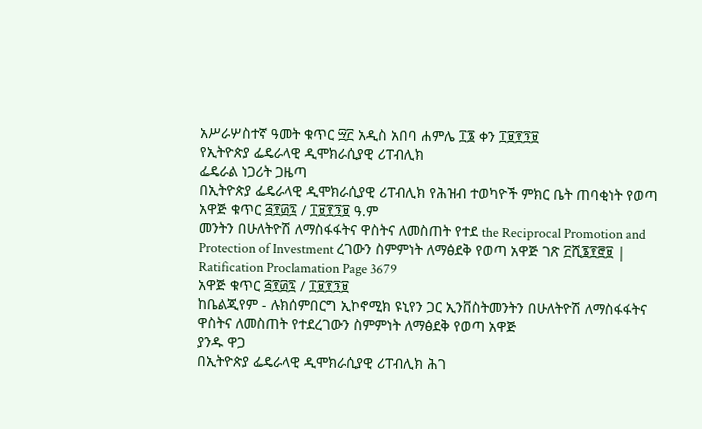አሥራሦስተኛ ዓመት ቁጥር ፵፫ አዲስ አበባ ሐምሌ ፲፮ ቀን ፲፱፻፺፱
የኢትዮጵያ ፌዴራላዊ ዲሞክራሲያዊ ሪፐብሊክ
ፌዴራል ነጋሪት ጋዜጣ
በኢትዮጵያ ፌዴራላዊ ዲሞክራሲያዊ ሪፐብሊክ የሕዝብ ተወካዮች ምክር ቤት ጠባቂነት የወጣ
አዋጅ ቁጥር ፭፻፴፯ / ፲፱፻፺፱ ዓ.ም
መንትን በሁለትዮሽ ለማስፋፋትና ዋስትና ለመስጠት የተደ the Reciprocal Promotion and Protection of Investment ረገውን ስምምነት ለማፅደቅ የወጣ አዋጅ ገጽ ፫ሺ፮፻፸፱ | Ratification Proclamation Page 3679
አዋጅ ቁጥር ፭፻፴፯ / ፲፱፻፺፱
ከቤልጂየም - ሉክሰምበርግ ኢኮኖሚክ ዩኒየን ጋር ኢንቨስትመንትን በሁለትዮሽ ለማስፋፋትና ዋስትና ለመስጠት የተደረገውን ስምምነት ለማፅደቅ የወጣ አዋጅ
ያንዱ ዋጋ
በኢትዮጵያ ፌዴራላዊ ዲሞክራሲያዊ ሪፐብሊክ ሕገ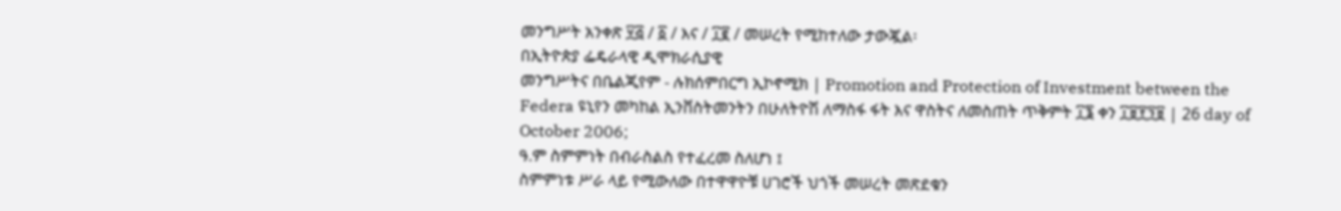መንግሥት አንቀጽ ፶፭ / ፩ / እና / ፲፪ / መሠረት የሚከተለው ታውጇል፡
በኢትዮጵያ ፌዴራላዊ ዲሞክራሲያዊ
መንግሥትና በቤልጂየም - ሉክሰምበርግ ኢኮኖሚክ | Promotion and Protection of Investment between the Federa ዩኒየን መካከል ኢንቨስትመንትን በሁለትዮሽ ለማስፋ ፋት እና ዋስትና ለመስጠት ጥቅምት ፲፮ ቀን ፲፱፻፺፱ | 26 day of October 2006;
ዓ.ም ስምምነት በብራስልስ የተፈረመ ስለሆነ ፤
ስምምነቱ ሥራ ላይ የሚውለው በተዋዋዮቹ ሀገሮች ህጎች መሠረት መጽደቁን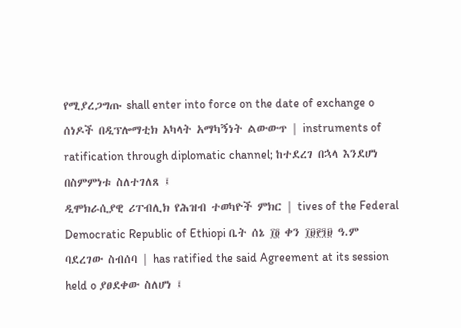የሚያረጋግጡ shall enter into force on the date of exchange o ሰነዶች በዲፕሎማቲክ አካላት አማካኝነት ልውውጥ | instruments of ratification through diplomatic channel; ከተደረገ በኋላ እንደሆነ በስምምነቱ ስለተገለጸ ፤
ዲሞክራሲያዊ ሪፐብሊክ የሕዝብ ተወካዮች ምክር | tives of the Federal Democratic Republic of Ethiopi ቤት ሰኔ ፲፬ ቀን ፲፱፻፺፱ ዓ.ም ባደረገው ስብሰባ | has ratified the said Agreement at its session held o ያፀደቀው ስለሆነ ፤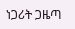ነጋሪት ጋዜጣ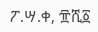ፖ.ሣ.ቀ, ፹ሺ፩